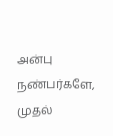அன்பு நண்பர்களே,
முதல்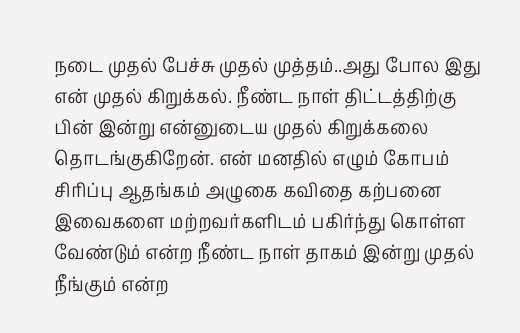நடை முதல் பேச்சு முதல் முத்தம்..அது போல இது என் முதல் கிறுக்கல். நீண்ட நாள் திட்டத்திற்கு பின் இன்று என்னுடைய முதல் கிறுக்கலை தொடங்குகிறேன். என் மனதில் எழும் கோபம் சிரிப்பு ஆதங்கம் அழுகை கவிதை கற்பனை இவைகளை மற்றவர்களிடம் பகிர்ந்து கொள்ள வேண்டும் என்ற நீண்ட நாள் தாகம் இன்று முதல் நீங்கும் என்ற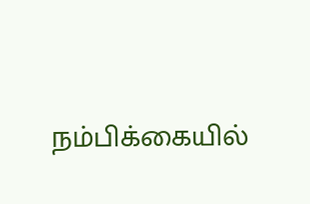நம்பிக்கையில்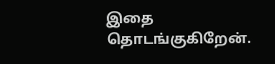இதை தொடங்குகிறேன்.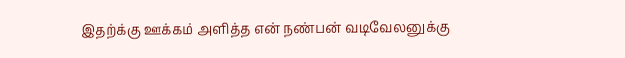இதற்க்கு ஊக்கம் அளித்த என் நண்பன் வடிவேலனுக்கு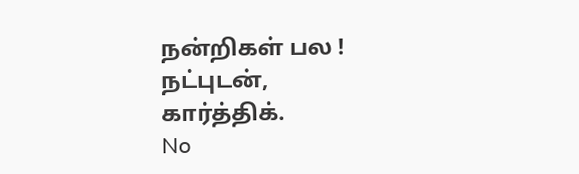நன்றிகள் பல !
நட்புடன்,
கார்த்திக்.
No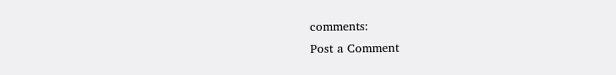comments:
Post a Comment